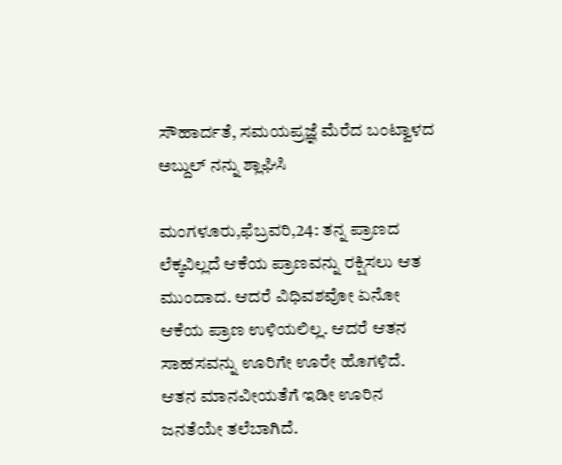ಸೌಹಾರ್ದತೆ, ಸಮಯಪ್ರಜ್ಞೆ ಮೆರೆದ ಬಂಟ್ವಾಳದ ಅಬ್ದುಲ್ ನನ್ನು ಶ್ಲಾಘಿಸಿ

ಮಂಗಳೂರು,ಫೆಬ್ರವರಿ,24: ತನ್ನ ಪ್ರಾಣದ ಲೆಕ್ಕವಿಲ್ಲದೆ ಆಕೆಯ ಪ್ರಾಣವನ್ನು ರಕ್ಷಿಸಲು ಆತ ಮುಂದಾದ. ಆದರೆ ವಿಧಿವಶವೋ ಏನೋ ಆಕೆಯ ಪ್ರಾಣ ಉಳಿಯಲಿಲ್ಲ. ಆದರೆ ಆತನ ಸಾಹಸವನ್ನು ಊರಿಗೇ ಊರೇ ಹೊಗಳಿದೆ. ಆತನ ಮಾನವೀಯತೆಗೆ ಇಡೀ ಊರಿನ ಜನತೆಯೇ ತಲೆಬಾಗಿದೆ.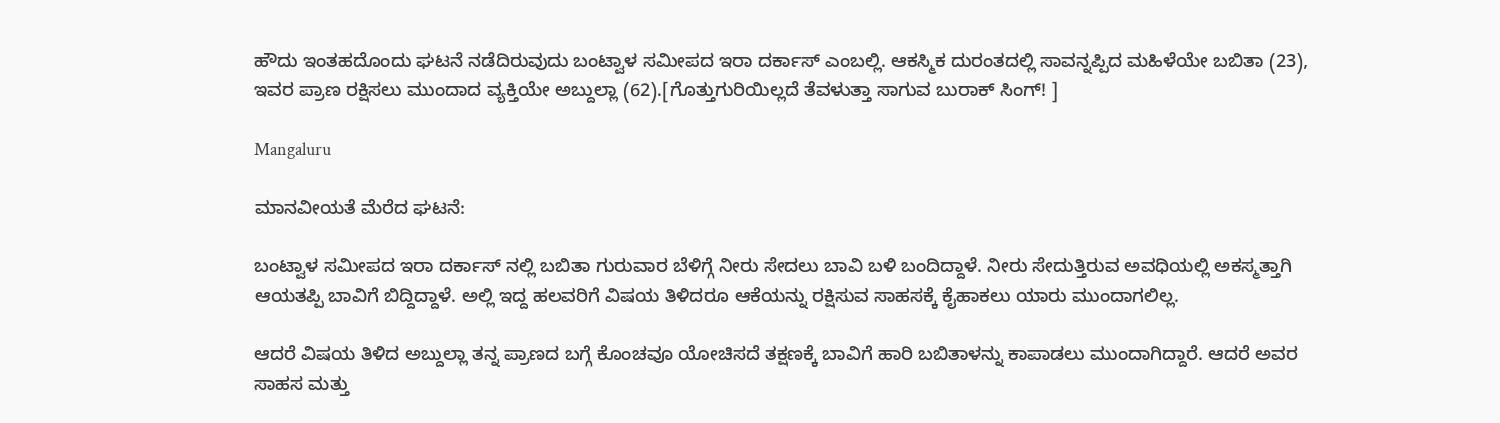ಹೌದು ಇಂತಹದೊಂದು ಘಟನೆ ನಡೆದಿರುವುದು ಬಂಟ್ವಾಳ ಸಮೀಪದ ಇರಾ ದರ್ಕಾಸ್ ಎಂಬಲ್ಲಿ. ಆಕಸ್ಮಿಕ ದುರಂತದಲ್ಲಿ ಸಾವನ್ನಪ್ಪಿದ ಮಹಿಳೆಯೇ ಬಬಿತಾ (23), ಇವರ ಪ್ರಾಣ ರಕ್ಷಿಸಲು ಮುಂದಾದ ವ್ಯಕ್ತಿಯೇ ಅಬ್ದುಲ್ಲಾ (62).[ಗೊತ್ತುಗುರಿಯಿಲ್ಲದೆ ತೆವಳುತ್ತಾ ಸಾಗುವ ಬುರಾಕ್ ಸಿಂಗ್! ]

Mangaluru

ಮಾನವೀಯತೆ ಮೆರೆದ ಘಟನೆ:

ಬಂಟ್ವಾಳ ಸಮೀಪದ ಇರಾ ದರ್ಕಾಸ್ ನಲ್ಲಿ ಬಬಿತಾ ಗುರುವಾರ ಬೆಳಿಗ್ಗೆ ನೀರು ಸೇದಲು ಬಾವಿ ಬಳಿ ಬಂದಿದ್ದಾಳೆ. ನೀರು ಸೇದುತ್ತಿರುವ ಅವಧಿಯಲ್ಲಿ ಅಕಸ್ಮತ್ತಾಗಿ ಆಯತಪ್ಪಿ ಬಾವಿಗೆ ಬಿದ್ದಿದ್ದಾಳೆ. ಅಲ್ಲಿ ಇದ್ದ ಹಲವರಿಗೆ ವಿಷಯ ತಿಳಿದರೂ ಆಕೆಯನ್ನು ರಕ್ಷಿಸುವ ಸಾಹಸಕ್ಕೆ ಕೈಹಾಕಲು ಯಾರು ಮುಂದಾಗಲಿಲ್ಲ.

ಆದರೆ ವಿಷಯ ತಿಳಿದ ಅಬ್ದುಲ್ಲಾ ತನ್ನ ಪ್ರಾಣದ ಬಗ್ಗೆ ಕೊಂಚವೂ ಯೋಚಿಸದೆ ತಕ್ಷಣಕ್ಕೆ ಬಾವಿಗೆ ಹಾರಿ ಬಬಿತಾಳನ್ನು ಕಾಪಾಡಲು ಮುಂದಾಗಿದ್ದಾರೆ. ಆದರೆ ಅವರ ಸಾಹಸ ಮತ್ತು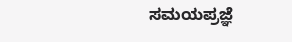ಸಮಯಪ್ರಜ್ಞೆ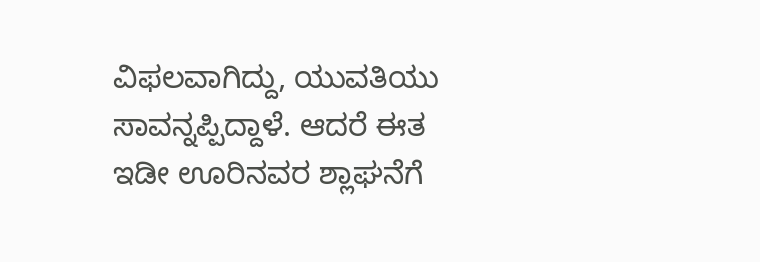ವಿಫಲವಾಗಿದ್ದು, ಯುವತಿಯು ಸಾವನ್ನಪ್ಪಿದ್ದಾಳೆ. ಆದರೆ ಈತ ಇಡೀ ಊರಿನವರ ಶ್ಲಾಘನೆಗೆ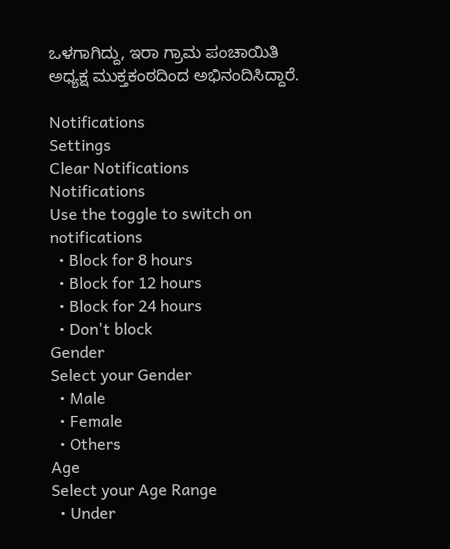ಒಳಗಾಗಿದ್ದು, ಇರಾ ಗ್ರಾಮ ಪಂಚಾಯಿತಿ ಅಧ್ಯಕ್ಷ ಮುಕ್ತಕಂಠದಿಂದ ಅಭಿನಂದಿಸಿದ್ದಾರೆ.

Notifications
Settings
Clear Notifications
Notifications
Use the toggle to switch on notifications
  • Block for 8 hours
  • Block for 12 hours
  • Block for 24 hours
  • Don't block
Gender
Select your Gender
  • Male
  • Female
  • Others
Age
Select your Age Range
  • Under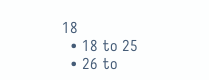18
  • 18 to 25
  • 26 to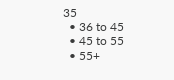35
  • 36 to 45
  • 45 to 55
  • 55+